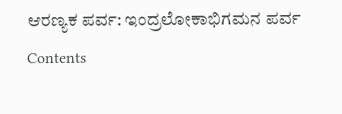ಆರಣ್ಯಕ ಪರ್ವ: ಇಂದ್ರಲೋಕಾಭಿಗಮನ ಪರ್ವ
Contents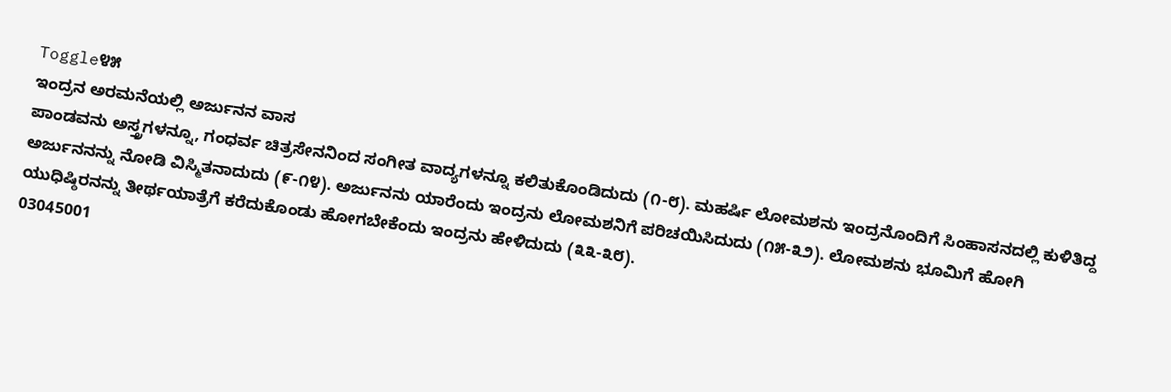Toggle೪೫
ಇಂದ್ರನ ಅರಮನೆಯಲ್ಲಿ ಅರ್ಜುನನ ವಾಸ
ಪಾಂಡವನು ಅಸ್ತ್ರಗಳನ್ನೂ, ಗಂಧರ್ವ ಚಿತ್ರಸೇನನಿಂದ ಸಂಗೀತ ವಾದ್ಯಗಳನ್ನೂ ಕಲಿತುಕೊಂಡಿದುದು (೧-೮). ಮಹರ್ಷಿ ಲೋಮಶನು ಇಂದ್ರನೊಂದಿಗೆ ಸಿಂಹಾಸನದಲ್ಲಿ ಕುಳಿತಿದ್ದ ಅರ್ಜುನನನ್ನು ನೋಡಿ ವಿಸ್ಮಿತನಾದುದು (೯-೧೪). ಅರ್ಜುನನು ಯಾರೆಂದು ಇಂದ್ರನು ಲೋಮಶನಿಗೆ ಪರಿಚಯಿಸಿದುದು (೧೫-೩೨). ಲೋಮಶನು ಭೂಮಿಗೆ ಹೋಗಿ ಯುಧಿಷ್ಠಿರನನ್ನು ತೀರ್ಥಯಾತ್ರೆಗೆ ಕರೆದುಕೊಂಡು ಹೋಗಬೇಕೆಂದು ಇಂದ್ರನು ಹೇಳಿದುದು (೩೩-೩೮).
03045001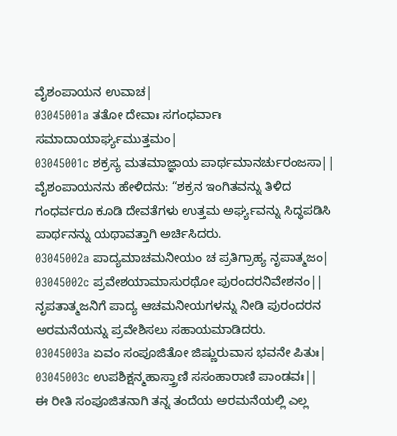ವೈಶಂಪಾಯನ ಉವಾಚ|
03045001a ತತೋ ದೇವಾಃ ಸಗಂಧರ್ವಾಃ ಸಮಾದಾಯಾರ್ಘ್ಯಮುತ್ತಮಂ|
03045001c ಶಕ್ರಸ್ಯ ಮತಮಾಜ್ಞಾಯ ಪಾರ್ಥಮಾನರ್ಚುರಂಜಸಾ||
ವೈಶಂಪಾಯನನು ಹೇಳಿದನು: “ಶಕ್ರನ ಇಂಗಿತವನ್ನು ತಿಳಿದ ಗಂಧರ್ವರೂ ಕೂಡಿ ದೇವತೆಗಳು ಉತ್ತಮ ಅರ್ಘ್ಯವನ್ನು ಸಿದ್ಧಪಡಿಸಿ ಪಾರ್ಥನನ್ನು ಯಥಾವತ್ತಾಗಿ ಅರ್ಚಿಸಿದರು.
03045002a ಪಾದ್ಯಮಾಚಮನೀಯಂ ಚ ಪ್ರತಿಗ್ರಾಹ್ಯ ನೃಪಾತ್ಮಜಂ|
03045002c ಪ್ರವೇಶಯಾಮಾಸುರಥೋ ಪುರಂದರನಿವೇಶನಂ||
ನೃಪತಾತ್ಮಜನಿಗೆ ಪಾದ್ಯ ಆಚಮನೀಯಗಳನ್ನು ನೀಡಿ ಪುರಂದರನ ಅರಮನೆಯನ್ನು ಪ್ರವೇಶಿಸಲು ಸಹಾಯಮಾಡಿದರು.
03045003a ಏವಂ ಸಂಪೂಜಿತೋ ಜಿಷ್ಣುರುವಾಸ ಭವನೇ ಪಿತುಃ|
03045003c ಉಪಶಿಕ್ಷನ್ಮಹಾಸ್ತ್ರಾಣಿ ಸಸಂಹಾರಾಣಿ ಪಾಂಡವಃ||
ಈ ರೀತಿ ಸಂಪೂಜಿತನಾಗಿ ತನ್ನ ತಂದೆಯ ಅರಮನೆಯಲ್ಲಿ ಎಲ್ಲ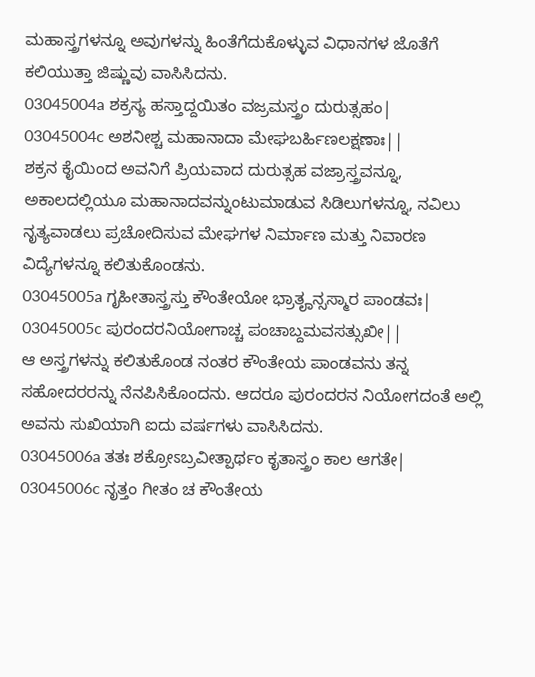ಮಹಾಸ್ತ್ರಗಳನ್ನೂ ಅವುಗಳನ್ನು ಹಿಂತೆಗೆದುಕೊಳ್ಳುವ ವಿಧಾನಗಳ ಜೊತೆಗೆ ಕಲಿಯುತ್ತಾ ಜಿಷ್ಣುವು ವಾಸಿಸಿದನು.
03045004a ಶಕ್ರಸ್ಯ ಹಸ್ತಾದ್ದಯಿತಂ ವಜ್ರಮಸ್ತ್ರಂ ದುರುತ್ಸಹಂ|
03045004c ಅಶನೀಶ್ಚ ಮಹಾನಾದಾ ಮೇಘಬರ್ಹಿಣಲಕ್ಷಣಾಃ||
ಶಕ್ರನ ಕೈಯಿಂದ ಅವನಿಗೆ ಪ್ರಿಯವಾದ ದುರುತ್ಸಹ ವಜ್ರಾಸ್ತ್ರವನ್ನೂ, ಅಕಾಲದಲ್ಲಿಯೂ ಮಹಾನಾದವನ್ನುಂಟುಮಾಡುವ ಸಿಡಿಲುಗಳನ್ನೂ, ನವಿಲು ನೃತ್ಯವಾಡಲು ಪ್ರಚೋದಿಸುವ ಮೇಘಗಳ ನಿರ್ಮಾಣ ಮತ್ತು ನಿವಾರಣ ವಿದ್ಯೆಗಳನ್ನೂ ಕಲಿತುಕೊಂಡನು.
03045005a ಗೃಹೀತಾಸ್ತ್ರಸ್ತು ಕೌಂತೇಯೋ ಭ್ರಾತೄನ್ಸಸ್ಮಾರ ಪಾಂಡವಃ|
03045005c ಪುರಂದರನಿಯೋಗಾಚ್ಚ ಪಂಚಾಬ್ದಮವಸತ್ಸುಖೀ||
ಆ ಅಸ್ತ್ರಗಳನ್ನು ಕಲಿತುಕೊಂಡ ನಂತರ ಕೌಂತೇಯ ಪಾಂಡವನು ತನ್ನ ಸಹೋದರರನ್ನು ನೆನಪಿಸಿಕೊಂದನು. ಆದರೂ ಪುರಂದರನ ನಿಯೋಗದಂತೆ ಅಲ್ಲಿ ಅವನು ಸುಖಿಯಾಗಿ ಐದು ವರ್ಷಗಳು ವಾಸಿಸಿದನು.
03045006a ತತಃ ಶಕ್ರೋಽಬ್ರವೀತ್ಪಾರ್ಥಂ ಕೃತಾಸ್ತ್ರಂ ಕಾಲ ಆಗತೇ|
03045006c ನೃತ್ತಂ ಗೀತಂ ಚ ಕೌಂತೇಯ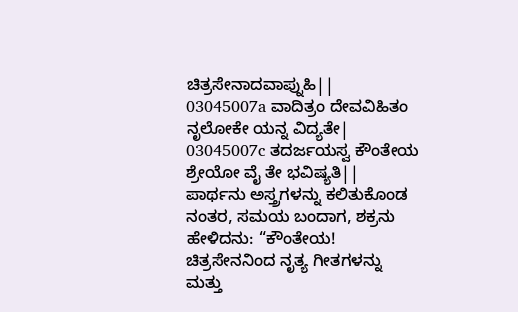ಚಿತ್ರಸೇನಾದವಾಪ್ನುಹಿ||
03045007a ವಾದಿತ್ರಂ ದೇವವಿಹಿತಂ ನೃಲೋಕೇ ಯನ್ನ ವಿದ್ಯತೇ|
03045007c ತದರ್ಜಯಸ್ವ ಕೌಂತೇಯ ಶ್ರೇಯೋ ವೈ ತೇ ಭವಿಷ್ಯತಿ||
ಪಾರ್ಥನು ಅಸ್ತ್ರಗಳನ್ನು ಕಲಿತುಕೊಂಡ ನಂತರ, ಸಮಯ ಬಂದಾಗ, ಶಕ್ರನು ಹೇಳಿದನು: “ಕೌಂತೇಯ! ಚಿತ್ರಸೇನನಿಂದ ನೃತ್ಯ ಗೀತಗಳನ್ನು ಮತ್ತು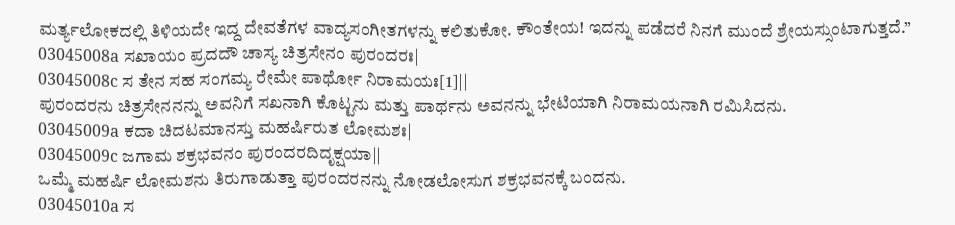ಮರ್ತ್ಯಲೋಕದಲ್ಲಿ ತಿಳಿಯದೇ ಇದ್ದ ದೇವತೆಗಳ ವಾದ್ಯಸಂಗೀತಗಳನ್ನು ಕಲಿತುಕೋ. ಕೌಂತೇಯ! ಇದನ್ನು ಪಡೆದರೆ ನಿನಗೆ ಮುಂದೆ ಶ್ರೇಯಸ್ಸುಂಟಾಗುತ್ತದೆ.”
03045008a ಸಖಾಯಂ ಪ್ರದದೌ ಚಾಸ್ಯ ಚಿತ್ರಸೇನಂ ಪುರಂದರಃ|
03045008c ಸ ತೇನ ಸಹ ಸಂಗಮ್ಯ ರೇಮೇ ಪಾರ್ಥೋ ನಿರಾಮಯಃ[1]||
ಪುರಂದರನು ಚಿತ್ರಸೇನನನ್ನು ಅವನಿಗೆ ಸಖನಾಗಿ ಕೊಟ್ಟನು ಮತ್ತು ಪಾರ್ಥನು ಅವನನ್ನು ಭೇಟಿಯಾಗಿ ನಿರಾಮಯನಾಗಿ ರಮಿಸಿದನು.
03045009a ಕದಾ ಚಿದಟಮಾನಸ್ತು ಮಹರ್ಷಿರುತ ಲೋಮಶಃ|
03045009c ಜಗಾಮ ಶಕ್ರಭವನಂ ಪುರಂದರದಿದೃಕ್ಷಯಾ||
ಒಮ್ಮೆ ಮಹರ್ಷಿ ಲೋಮಶನು ತಿರುಗಾಡುತ್ತಾ ಪುರಂದರನನ್ನು ನೋಡಲೋಸುಗ ಶಕ್ರಭವನಕ್ಕೆ ಬಂದನು.
03045010a ಸ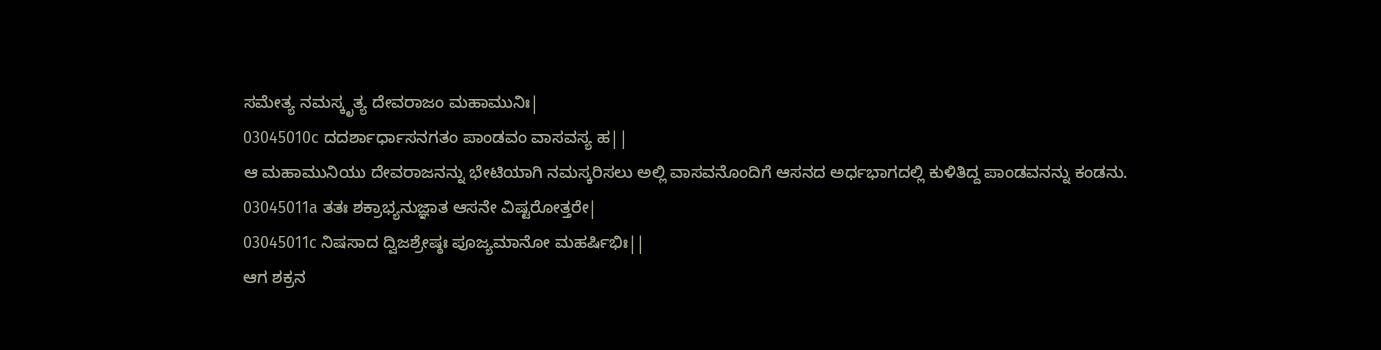ಸಮೇತ್ಯ ನಮಸ್ಕೃತ್ಯ ದೇವರಾಜಂ ಮಹಾಮುನಿಃ|
03045010c ದದರ್ಶಾರ್ಧಾಸನಗತಂ ಪಾಂಡವಂ ವಾಸವಸ್ಯ ಹ||
ಆ ಮಹಾಮುನಿಯು ದೇವರಾಜನನ್ನು ಭೇಟಿಯಾಗಿ ನಮಸ್ಕರಿಸಲು ಅಲ್ಲಿ ವಾಸವನೊಂದಿಗೆ ಆಸನದ ಅರ್ಧಭಾಗದಲ್ಲಿ ಕುಳಿತಿದ್ದ ಪಾಂಡವನನ್ನು ಕಂಡನು.
03045011a ತತಃ ಶಕ್ರಾಭ್ಯನುಜ್ಞಾತ ಆಸನೇ ವಿಷ್ಟರೋತ್ತರೇ|
03045011c ನಿಷಸಾದ ದ್ವಿಜಶ್ರೇಷ್ಠಃ ಪೂಜ್ಯಮಾನೋ ಮಹರ್ಷಿಭಿಃ||
ಆಗ ಶಕ್ರನ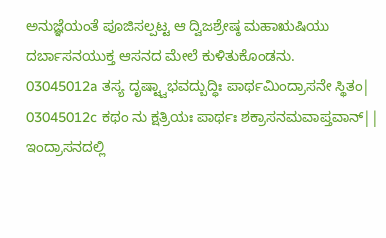ಅನುಜ್ಞೆಯಂತೆ ಪೂಜಿಸಲ್ಪಟ್ಟ ಆ ದ್ವಿಜಶ್ರೇಷ್ಠ ಮಹಾಋಷಿಯು ದರ್ಬಾಸನಯುಕ್ತ ಆಸನದ ಮೇಲೆ ಕುಳಿತುಕೊಂಡನು.
03045012a ತಸ್ಯ ದೃಷ್ಟ್ವಾಭವದ್ಬುದ್ಧಿಃ ಪಾರ್ಥಮಿಂದ್ರಾಸನೇ ಸ್ಥಿತಂ|
03045012c ಕಥಂ ನು ಕ್ಷತ್ರಿಯಃ ಪಾರ್ಥಃ ಶಕ್ರಾಸನಮವಾಪ್ತವಾನ್||
ಇಂದ್ರಾಸನದಲ್ಲಿ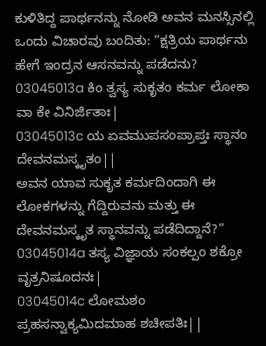ಕುಳಿತಿದ್ದ ಪಾರ್ಥನನ್ನು ನೋಡಿ ಅವನ ಮನಸ್ಸಿನಲ್ಲಿ ಒಂದು ವಿಚಾರವು ಬಂದಿತು: “ಕ್ಷತ್ರಿಯ ಪಾರ್ಥನು ಹೇಗೆ ಇಂದ್ರನ ಆಸನವನ್ನು ಪಡೆದನು?
03045013a ಕಿಂ ತ್ವಸ್ಯ ಸುಕೃತಂ ಕರ್ಮ ಲೋಕಾ ವಾ ಕೇ ವಿನಿರ್ಜಿತಾಃ|
03045013c ಯ ಏವಮುಪಸಂಪ್ರಾಪ್ತಃ ಸ್ಥಾನಂ ದೇವನಮಸ್ಕೃತಂ||
ಅವನ ಯಾವ ಸುಕೃತ ಕರ್ಮದಿಂದಾಗಿ ಈ ಲೋಕಗಳನ್ನು ಗೆದ್ದಿರುವನು ಮತ್ತು ಈ ದೇವನಮಸ್ಕೃತ ಸ್ಥಾನವನ್ನು ಪಡೆದಿದ್ದಾನೆ?”
03045014a ತಸ್ಯ ವಿಜ್ಞಾಯ ಸಂಕಲ್ಪಂ ಶಕ್ರೋ ವೃತ್ರನಿಷೂದನಃ|
03045014c ಲೋಮಶಂ ಪ್ರಹಸನ್ವಾಕ್ಯಮಿದಮಾಹ ಶಚೀಪತಿಃ||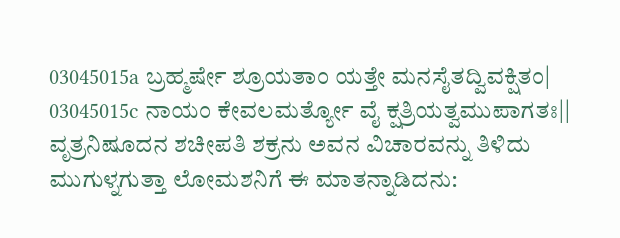03045015a ಬ್ರಹ್ಮರ್ಷೇ ಶ್ರೂಯತಾಂ ಯತ್ತೇ ಮನಸೈತದ್ವಿವಕ್ಷಿತಂ|
03045015c ನಾಯಂ ಕೇವಲಮರ್ತ್ಯೋ ವೈ ಕ್ಷತ್ರಿಯತ್ವಮುಪಾಗತಃ||
ವೃತ್ರನಿಷೂದನ ಶಚೀಪತಿ ಶಕ್ರನು ಅವನ ವಿಚಾರವನ್ನು ತಿಳಿದು ಮುಗುಳ್ನಗುತ್ತಾ ಲೋಮಶನಿಗೆ ಈ ಮಾತನ್ನಾಡಿದನು: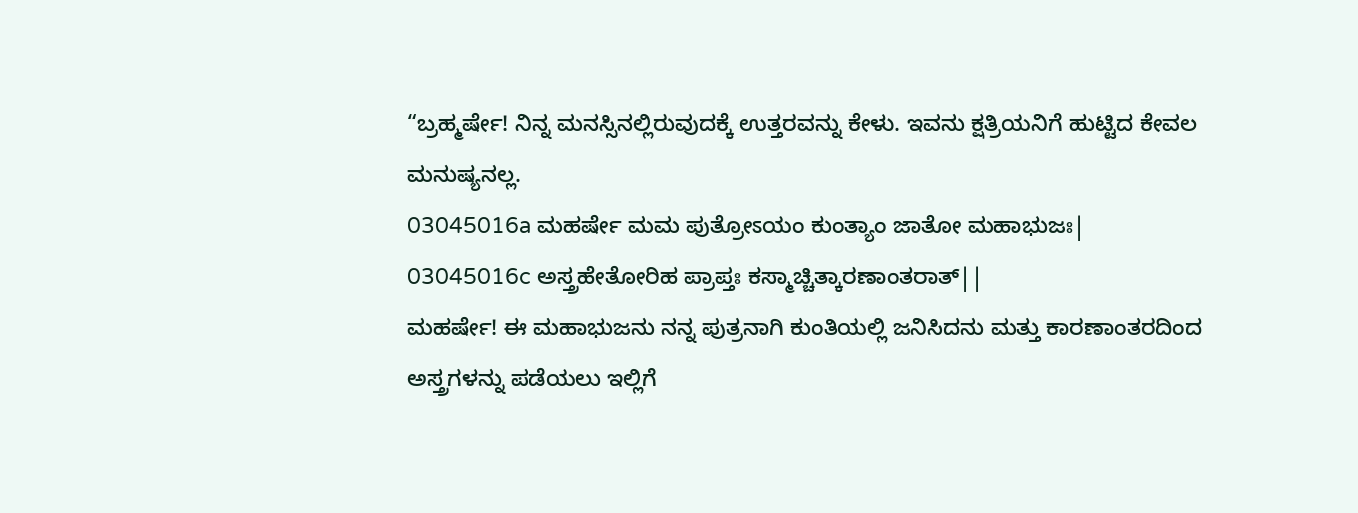“ಬ್ರಹ್ಮರ್ಷೇ! ನಿನ್ನ ಮನಸ್ಸಿನಲ್ಲಿರುವುದಕ್ಕೆ ಉತ್ತರವನ್ನು ಕೇಳು. ಇವನು ಕ್ಷತ್ರಿಯನಿಗೆ ಹುಟ್ಟಿದ ಕೇವಲ ಮನುಷ್ಯನಲ್ಲ.
03045016a ಮಹರ್ಷೇ ಮಮ ಪುತ್ರೋಽಯಂ ಕುಂತ್ಯಾಂ ಜಾತೋ ಮಹಾಭುಜಃ|
03045016c ಅಸ್ತ್ರಹೇತೋರಿಹ ಪ್ರಾಪ್ತಃ ಕಸ್ಮಾಚ್ಚಿತ್ಕಾರಣಾಂತರಾತ್||
ಮಹರ್ಷೇ! ಈ ಮಹಾಭುಜನು ನನ್ನ ಪುತ್ರನಾಗಿ ಕುಂತಿಯಲ್ಲಿ ಜನಿಸಿದನು ಮತ್ತು ಕಾರಣಾಂತರದಿಂದ ಅಸ್ತ್ರಗಳನ್ನು ಪಡೆಯಲು ಇಲ್ಲಿಗೆ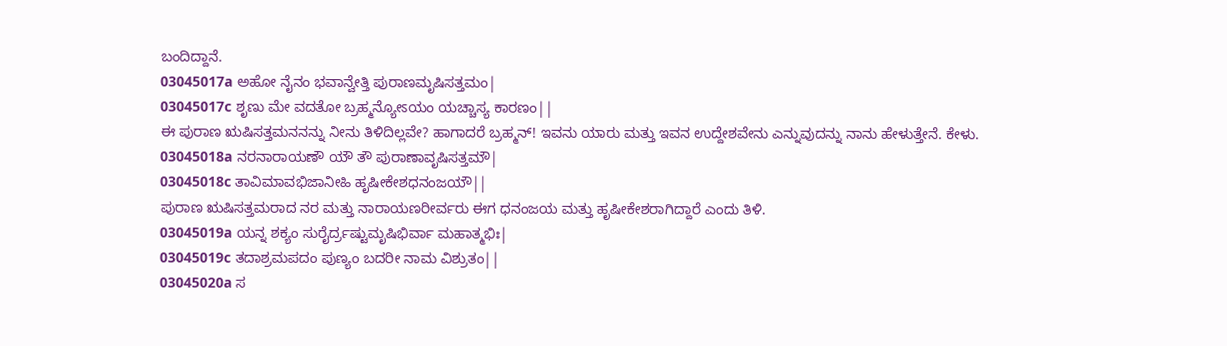ಬಂದಿದ್ದಾನೆ.
03045017a ಅಹೋ ನೈನಂ ಭವಾನ್ವೇತ್ತಿ ಪುರಾಣಮೃಷಿಸತ್ತಮಂ|
03045017c ಶೃಣು ಮೇ ವದತೋ ಬ್ರಹ್ಮನ್ಯೋಽಯಂ ಯಚ್ಚಾಸ್ಯ ಕಾರಣಂ||
ಈ ಪುರಾಣ ಋಷಿಸತ್ತಮನನನ್ನು ನೀನು ತಿಳಿದಿಲ್ಲವೇ? ಹಾಗಾದರೆ ಬ್ರಹ್ಮನ್! ಇವನು ಯಾರು ಮತ್ತು ಇವನ ಉದ್ದೇಶವೇನು ಎನ್ನುವುದನ್ನು ನಾನು ಹೇಳುತ್ತೇನೆ. ಕೇಳು.
03045018a ನರನಾರಾಯಣೌ ಯೌ ತೌ ಪುರಾಣಾವೃಷಿಸತ್ತಮೌ|
03045018c ತಾವಿಮಾವಭಿಜಾನೀಹಿ ಹೃಷೀಕೇಶಧನಂಜಯೌ||
ಪುರಾಣ ಋಷಿಸತ್ತಮರಾದ ನರ ಮತ್ತು ನಾರಾಯಣರೀರ್ವರು ಈಗ ಧನಂಜಯ ಮತ್ತು ಹೃಷೀಕೇಶರಾಗಿದ್ದಾರೆ ಎಂದು ತಿಳಿ.
03045019a ಯನ್ನ ಶಕ್ಯಂ ಸುರೈರ್ದ್ರಷ್ಟುಮೃಷಿಭಿರ್ವಾ ಮಹಾತ್ಮಭಿಃ|
03045019c ತದಾಶ್ರಮಪದಂ ಪುಣ್ಯಂ ಬದರೀ ನಾಮ ವಿಶ್ರುತಂ||
03045020a ಸ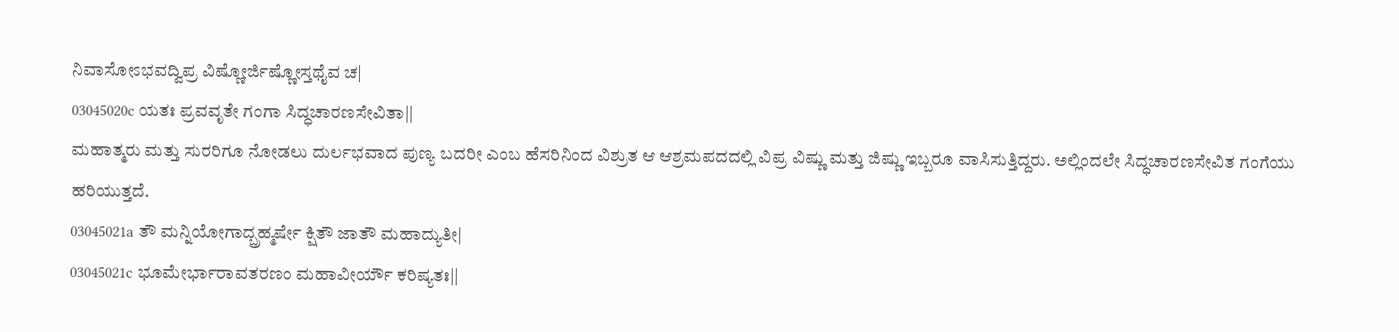ನಿವಾಸೋಽಭವದ್ವಿಪ್ರ ವಿಷ್ಣೋರ್ಜಿಷ್ಣೋಸ್ತಥೈವ ಚ|
03045020c ಯತಃ ಪ್ರವವೃತೇ ಗಂಗಾ ಸಿದ್ಧಚಾರಣಸೇವಿತಾ||
ಮಹಾತ್ಮರು ಮತ್ತು ಸುರರಿಗೂ ನೋಡಲು ದುರ್ಲಭವಾದ ಪುಣ್ಯ ಬದರೀ ಎಂಬ ಹೆಸರಿನಿಂದ ವಿಶ್ರುತ ಆ ಆಶ್ರಮಪದದಲ್ಲಿ ವಿಪ್ರ ವಿಷ್ಣು ಮತ್ತು ಜಿಷ್ಣು ಇಬ್ಬರೂ ವಾಸಿಸುತ್ತಿದ್ದರು. ಅಲ್ಲಿಂದಲೇ ಸಿದ್ಧಚಾರಣಸೇವಿತ ಗಂಗೆಯು ಹರಿಯುತ್ತದೆ.
03045021a ತೌ ಮನ್ನಿಯೋಗಾದ್ಬ್ರಹ್ಮರ್ಷೇ ಕ್ಷಿತೌ ಜಾತೌ ಮಹಾದ್ಯುತೀ|
03045021c ಭೂಮೇರ್ಭಾರಾವತರಣಂ ಮಹಾವೀರ್ಯೌ ಕರಿಷ್ಯತಃ||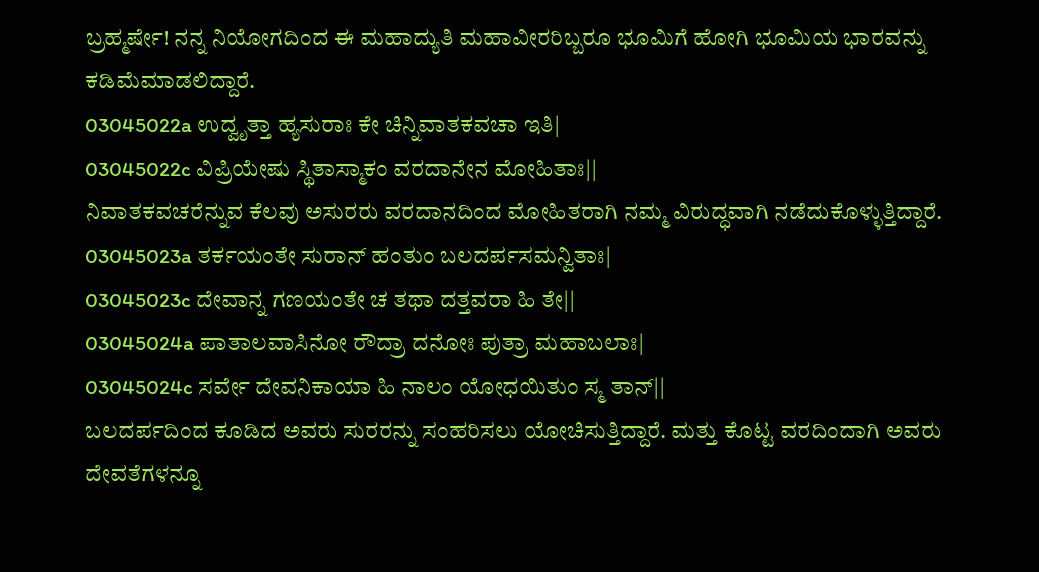ಬ್ರಹ್ಮರ್ಷೇ! ನನ್ನ ನಿಯೋಗದಿಂದ ಈ ಮಹಾದ್ಯುತಿ ಮಹಾವೀರರಿಬ್ಬರೂ ಭೂಮಿಗೆ ಹೋಗಿ ಭೂಮಿಯ ಭಾರವನ್ನು ಕಡಿಮೆಮಾಡಲಿದ್ದಾರೆ.
03045022a ಉದ್ವೃತ್ತಾ ಹ್ಯಸುರಾಃ ಕೇ ಚಿನ್ನಿವಾತಕವಚಾ ಇತಿ|
03045022c ವಿಪ್ರಿಯೇಷು ಸ್ಥಿತಾಸ್ಮಾಕಂ ವರದಾನೇನ ಮೋಹಿತಾಃ||
ನಿವಾತಕವಚರೆನ್ನುವ ಕೆಲವು ಅಸುರರು ವರದಾನದಿಂದ ಮೋಹಿತರಾಗಿ ನಮ್ಮ ವಿರುದ್ಧವಾಗಿ ನಡೆದುಕೊಳ್ಳುತ್ತಿದ್ದಾರೆ.
03045023a ತರ್ಕಯಂತೇ ಸುರಾನ್ ಹಂತುಂ ಬಲದರ್ಪಸಮನ್ವಿತಾಃ|
03045023c ದೇವಾನ್ನ ಗಣಯಂತೇ ಚ ತಥಾ ದತ್ತವರಾ ಹಿ ತೇ||
03045024a ಪಾತಾಲವಾಸಿನೋ ರೌದ್ರಾ ದನೋಃ ಪುತ್ರಾ ಮಹಾಬಲಾಃ|
03045024c ಸರ್ವೇ ದೇವನಿಕಾಯಾ ಹಿ ನಾಲಂ ಯೋಧಯಿತುಂ ಸ್ಮ ತಾನ್||
ಬಲದರ್ಪದಿಂದ ಕೂಡಿದ ಅವರು ಸುರರನ್ನು ಸಂಹರಿಸಲು ಯೋಚಿಸುತ್ತಿದ್ದಾರೆ. ಮತ್ತು ಕೊಟ್ಟ ವರದಿಂದಾಗಿ ಅವರು ದೇವತೆಗಳನ್ನೂ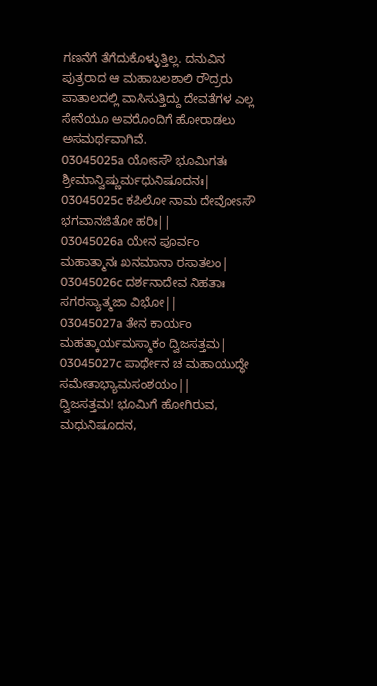ಗಣನೆಗೆ ತೆಗೆದುಕೊಳ್ಳುತ್ತಿಲ್ಲ. ದನುವಿನ ಪುತ್ರರಾದ ಆ ಮಹಾಬಲಶಾಲಿ ರೌದ್ರರು ಪಾತಾಲದಲ್ಲಿ ವಾಸಿಸುತ್ತಿದ್ದು ದೇವತೆಗಳ ಎಲ್ಲ ಸೇನೆಯೂ ಅವರೊಂದಿಗೆ ಹೋರಾಡಲು ಅಸಮರ್ಥವಾಗಿವೆ.
03045025a ಯೋಽಸೌ ಭೂಮಿಗತಃ ಶ್ರೀಮಾನ್ವಿಷ್ಣುರ್ಮಧುನಿಷೂದನಃ|
03045025c ಕಪಿಲೋ ನಾಮ ದೇವೋಽಸೌ ಭಗವಾನಜಿತೋ ಹರಿಃ||
03045026a ಯೇನ ಪೂರ್ವಂ ಮಹಾತ್ಮಾನಃ ಖನಮಾನಾ ರಸಾತಲಂ|
03045026c ದರ್ಶನಾದೇವ ನಿಹತಾಃ ಸಗರಸ್ಯಾತ್ಮಜಾ ವಿಭೋ||
03045027a ತೇನ ಕಾರ್ಯಂ ಮಹತ್ಕಾರ್ಯಮಸ್ಮಾಕಂ ದ್ವಿಜಸತ್ತಮ|
03045027c ಪಾರ್ಥೇನ ಚ ಮಹಾಯುದ್ಧೇ ಸಮೇತಾಭ್ಯಾಮಸಂಶಯಂ||
ದ್ವಿಜಸತ್ತಮ! ಭೂಮಿಗೆ ಹೋಗಿರುವ, ಮಧುನಿಷೂದನ,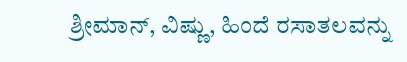ಶ್ರೀಮಾನ್, ವಿಷ್ಣು, ಹಿಂದೆ ರಸಾತಲವನ್ನು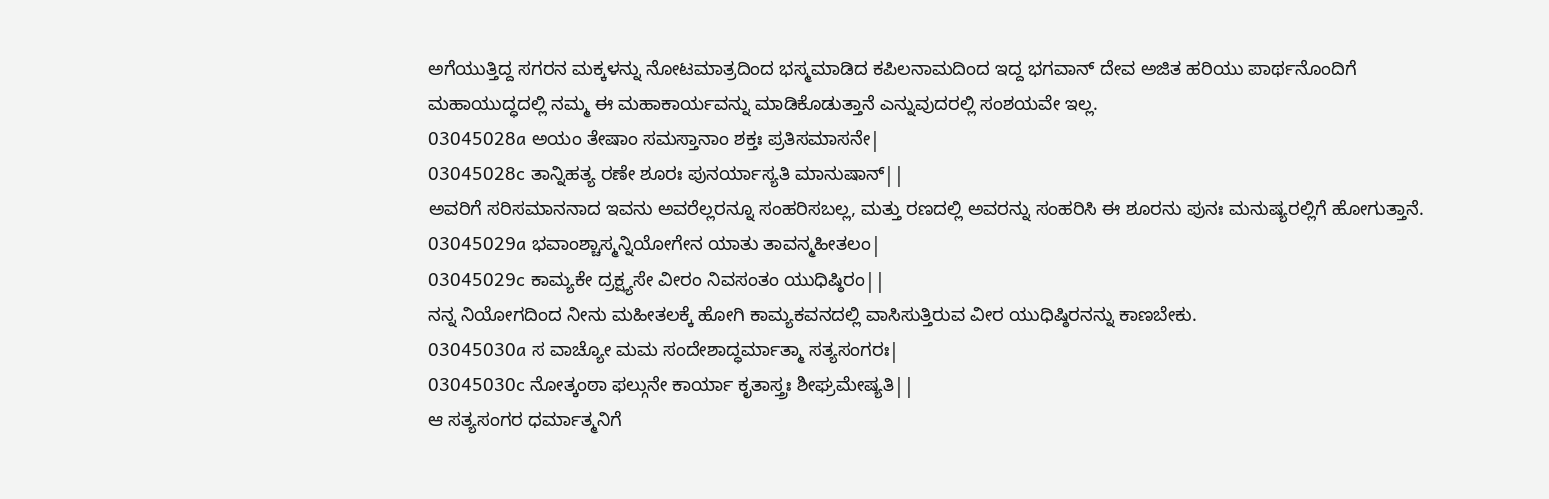ಅಗೆಯುತ್ತಿದ್ದ ಸಗರನ ಮಕ್ಕಳನ್ನು ನೋಟಮಾತ್ರದಿಂದ ಭಸ್ಮಮಾಡಿದ ಕಪಿಲನಾಮದಿಂದ ಇದ್ದ ಭಗವಾನ್ ದೇವ ಅಜಿತ ಹರಿಯು ಪಾರ್ಥನೊಂದಿಗೆ ಮಹಾಯುದ್ಧದಲ್ಲಿ ನಮ್ಮ ಈ ಮಹಾಕಾರ್ಯವನ್ನು ಮಾಡಿಕೊಡುತ್ತಾನೆ ಎನ್ನುವುದರಲ್ಲಿ ಸಂಶಯವೇ ಇಲ್ಲ.
03045028a ಅಯಂ ತೇಷಾಂ ಸಮಸ್ತಾನಾಂ ಶಕ್ತಃ ಪ್ರತಿಸಮಾಸನೇ|
03045028c ತಾನ್ನಿಹತ್ಯ ರಣೇ ಶೂರಃ ಪುನರ್ಯಾಸ್ಯತಿ ಮಾನುಷಾನ್||
ಅವರಿಗೆ ಸರಿಸಮಾನನಾದ ಇವನು ಅವರೆಲ್ಲರನ್ನೂ ಸಂಹರಿಸಬಲ್ಲ, ಮತ್ತು ರಣದಲ್ಲಿ ಅವರನ್ನು ಸಂಹರಿಸಿ ಈ ಶೂರನು ಪುನಃ ಮನುಷ್ಯರಲ್ಲಿಗೆ ಹೋಗುತ್ತಾನೆ.
03045029a ಭವಾಂಶ್ಚಾಸ್ಮನ್ನಿಯೋಗೇನ ಯಾತು ತಾವನ್ಮಹೀತಲಂ|
03045029c ಕಾಮ್ಯಕೇ ದ್ರಕ್ಷ್ಯಸೇ ವೀರಂ ನಿವಸಂತಂ ಯುಧಿಷ್ಠಿರಂ||
ನನ್ನ ನಿಯೋಗದಿಂದ ನೀನು ಮಹೀತಲಕ್ಕೆ ಹೋಗಿ ಕಾಮ್ಯಕವನದಲ್ಲಿ ವಾಸಿಸುತ್ತಿರುವ ವೀರ ಯುಧಿಷ್ಠಿರನನ್ನು ಕಾಣಬೇಕು.
03045030a ಸ ವಾಚ್ಯೋ ಮಮ ಸಂದೇಶಾದ್ಧರ್ಮಾತ್ಮಾ ಸತ್ಯಸಂಗರಃ|
03045030c ನೋತ್ಕಂಠಾ ಫಲ್ಗುನೇ ಕಾರ್ಯಾ ಕೃತಾಸ್ತ್ರಃ ಶೀಘ್ರಮೇಷ್ಯತಿ||
ಆ ಸತ್ಯಸಂಗರ ಧರ್ಮಾತ್ಮನಿಗೆ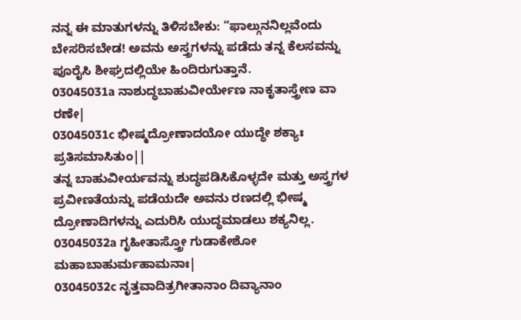ನನ್ನ ಈ ಮಾತುಗಳನ್ನು ತಿಳಿಸಬೇಕು: “ಫಾಲ್ಗುನನಿಲ್ಲವೆಂದು ಬೇಸರಿಸಬೇಡ! ಅವನು ಅಸ್ತ್ರಗಳನ್ನು ಪಡೆದು ತನ್ನ ಕೆಲಸವನ್ನು ಪೂರೈಸಿ ಶೀಘ್ರದಲ್ಲಿಯೇ ಹಿಂದಿರುಗುತ್ತಾನೆ.
03045031a ನಾಶುದ್ಧಬಾಹುವೀರ್ಯೇಣ ನಾಕೃತಾಸ್ತ್ರೇಣ ವಾ ರಣೇ|
03045031c ಭೀಷ್ಮದ್ರೋಣಾದಯೋ ಯುದ್ಧೇ ಶಕ್ಯಾಃ ಪ್ರತಿಸಮಾಸಿತುಂ||
ತನ್ನ ಬಾಹುವೀರ್ಯವನ್ನು ಶುದ್ಧಪಡಿಸಿಕೊಳ್ಳದೇ ಮತ್ತು ಅಸ್ತ್ರಗಳ ಪ್ರವೀಣತೆಯನ್ನು ಪಡೆಯದೇ ಅವನು ರಣದಲ್ಲಿ ಭೀಷ್ಮ ದ್ರೋಣಾದಿಗಳನ್ನು ಎದುರಿಸಿ ಯುದ್ಧಮಾಡಲು ಶಕ್ಯನಿಲ್ಲ.
03045032a ಗೃಹೀತಾಸ್ತ್ರೋ ಗುಡಾಕೇಶೋ ಮಹಾಬಾಹುರ್ಮಹಾಮನಾಃ|
03045032c ನೃತ್ತವಾದಿತ್ರಗೀತಾನಾಂ ದಿವ್ಯಾನಾಂ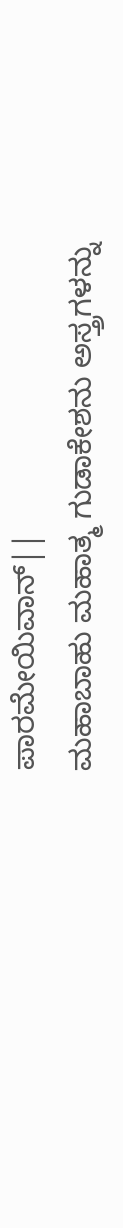ಪಾರಮೇಯಿವಾನ್||
ಮಹಾಬಾಹು ಮಹಾತ್ಮ ಗುಡಾಕೇಶನು ಅಸ್ತ್ರಗಳನ್ನು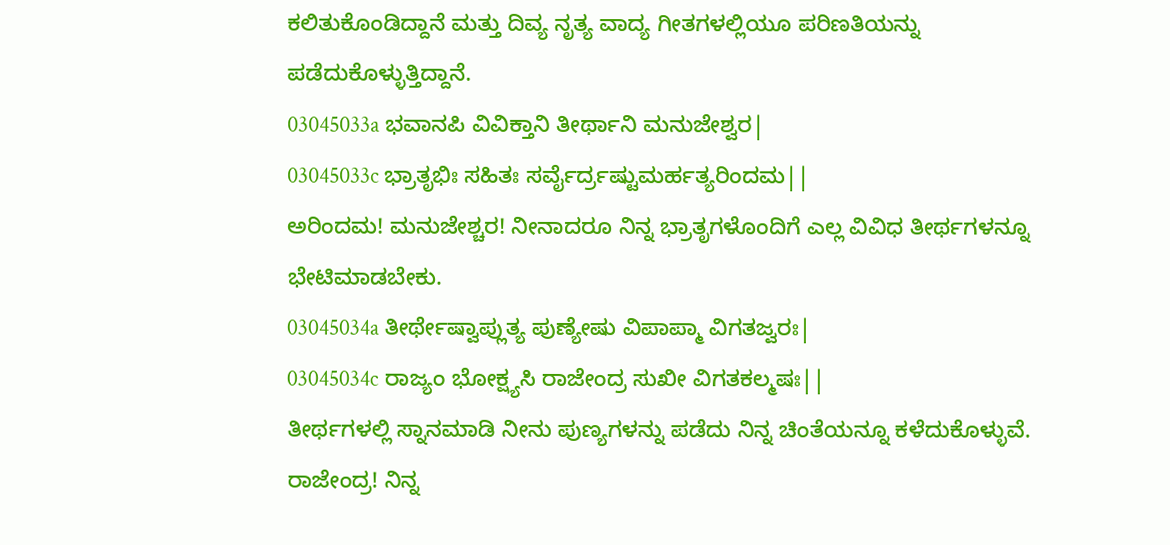ಕಲಿತುಕೊಂಡಿದ್ದಾನೆ ಮತ್ತು ದಿವ್ಯ ನೃತ್ಯ ವಾದ್ಯ ಗೀತಗಳಲ್ಲಿಯೂ ಪರಿಣತಿಯನ್ನು ಪಡೆದುಕೊಳ್ಳುತ್ತಿದ್ದಾನೆ.
03045033a ಭವಾನಪಿ ವಿವಿಕ್ತಾನಿ ತೀರ್ಥಾನಿ ಮನುಜೇಶ್ವರ|
03045033c ಭ್ರಾತೃಭಿಃ ಸಹಿತಃ ಸರ್ವೈರ್ದ್ರಷ್ಟುಮರ್ಹತ್ಯರಿಂದಮ||
ಅರಿಂದಮ! ಮನುಜೇಶ್ಚರ! ನೀನಾದರೂ ನಿನ್ನ ಭ್ರಾತೃಗಳೊಂದಿಗೆ ಎಲ್ಲ ವಿವಿಧ ತೀರ್ಥಗಳನ್ನೂ ಭೇಟಿಮಾಡಬೇಕು.
03045034a ತೀರ್ಥೇಷ್ವಾಪ್ಲುತ್ಯ ಪುಣ್ಯೇಷು ವಿಪಾಪ್ಮಾ ವಿಗತಜ್ವರಃ|
03045034c ರಾಜ್ಯಂ ಭೋಕ್ಷ್ಯಸಿ ರಾಜೇಂದ್ರ ಸುಖೀ ವಿಗತಕಲ್ಮಷಃ||
ತೀರ್ಥಗಳಲ್ಲಿ ಸ್ನಾನಮಾಡಿ ನೀನು ಪುಣ್ಯಗಳನ್ನು ಪಡೆದು ನಿನ್ನ ಚಿಂತೆಯನ್ನೂ ಕಳೆದುಕೊಳ್ಳುವೆ. ರಾಜೇಂದ್ರ! ನಿನ್ನ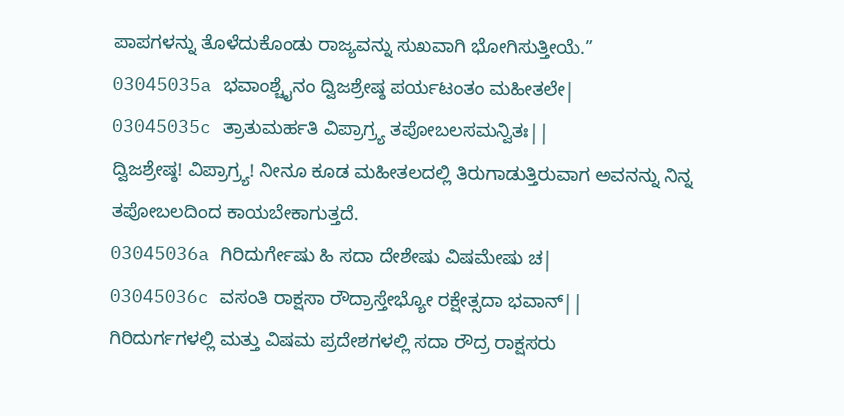ಪಾಪಗಳನ್ನು ತೊಳೆದುಕೊಂಡು ರಾಜ್ಯವನ್ನು ಸುಖವಾಗಿ ಭೋಗಿಸುತ್ತೀಯೆ.”
03045035a ಭವಾಂಶ್ಚೈನಂ ದ್ವಿಜಶ್ರೇಷ್ಠ ಪರ್ಯಟಂತಂ ಮಹೀತಲೇ|
03045035c ತ್ರಾತುಮರ್ಹತಿ ವಿಪ್ರಾಗ್ರ್ಯ ತಪೋಬಲಸಮನ್ವಿತಃ||
ದ್ವಿಜಶ್ರೇಷ್ಠ! ವಿಪ್ರಾಗ್ರ್ಯ! ನೀನೂ ಕೂಡ ಮಹೀತಲದಲ್ಲಿ ತಿರುಗಾಡುತ್ತಿರುವಾಗ ಅವನನ್ನು ನಿನ್ನ ತಪೋಬಲದಿಂದ ಕಾಯಬೇಕಾಗುತ್ತದೆ.
03045036a ಗಿರಿದುರ್ಗೇಷು ಹಿ ಸದಾ ದೇಶೇಷು ವಿಷಮೇಷು ಚ|
03045036c ವಸಂತಿ ರಾಕ್ಷಸಾ ರೌದ್ರಾಸ್ತೇಭ್ಯೋ ರಕ್ಷೇತ್ಸದಾ ಭವಾನ್||
ಗಿರಿದುರ್ಗಗಳಲ್ಲಿ ಮತ್ತು ವಿಷಮ ಪ್ರದೇಶಗಳಲ್ಲಿ ಸದಾ ರೌದ್ರ ರಾಕ್ಷಸರು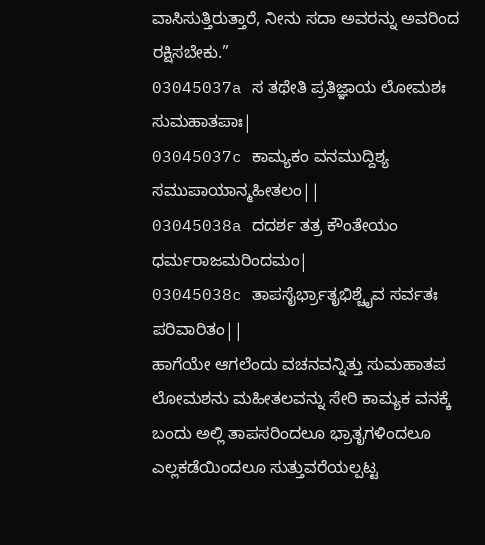ವಾಸಿಸುತ್ತಿರುತ್ತಾರೆ, ನೀನು ಸದಾ ಅವರನ್ನು ಅವರಿಂದ ರಕ್ಷಿಸಬೇಕು.”
03045037a ಸ ತಥೇತಿ ಪ್ರತಿಜ್ಞಾಯ ಲೋಮಶಃ ಸುಮಹಾತಪಾಃ|
03045037c ಕಾಮ್ಯಕಂ ವನಮುದ್ದಿಶ್ಯ ಸಮುಪಾಯಾನ್ಮಹೀತಲಂ||
03045038a ದದರ್ಶ ತತ್ರ ಕೌಂತೇಯಂ ಧರ್ಮರಾಜಮರಿಂದಮಂ|
03045038c ತಾಪಸೈರ್ಭ್ರಾತೃಭಿಶ್ಚೈವ ಸರ್ವತಃ ಪರಿವಾರಿತಂ||
ಹಾಗೆಯೇ ಆಗಲೆಂದು ವಚನವನ್ನಿತ್ತು ಸುಮಹಾತಪ ಲೋಮಶನು ಮಹೀತಲವನ್ನು ಸೇರಿ ಕಾಮ್ಯಕ ವನಕ್ಕೆ ಬಂದು ಅಲ್ಲಿ ತಾಪಸರಿಂದಲೂ ಭ್ರಾತೃಗಳಿಂದಲೂ ಎಲ್ಲಕಡೆಯಿಂದಲೂ ಸುತ್ತುವರೆಯಲ್ಪಟ್ಟ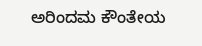ಅರಿಂದಮ ಕೌಂತೇಯ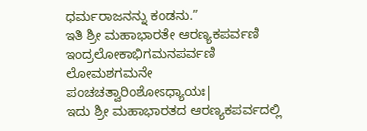ಧರ್ಮರಾಜನನ್ನು ಕಂಡನು.”
ಇತಿ ಶ್ರೀ ಮಹಾಭಾರತೇ ಆರಣ್ಯಕಪರ್ವಣಿ ಇಂದ್ರಲೋಕಾಭಿಗಮನಪರ್ವಣಿ ಲೋಮಶಗಮನೇ ಪಂಚಚತ್ವಾರಿಂಶೋಽಧ್ಯಾಯಃ|
ಇದು ಶ್ರೀ ಮಹಾಭಾರತದ ಆರಣ್ಯಕಪರ್ವದಲ್ಲಿ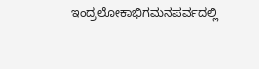ಇಂದ್ರಲೋಕಾಭಿಗಮನಪರ್ವದಲ್ಲಿ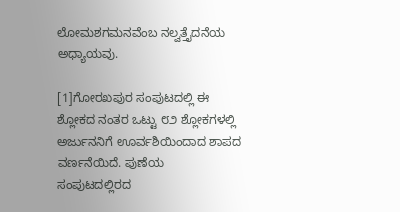ಲೋಮಶಗಮನವೆಂಬ ನಲ್ವತ್ತೈದನೆಯ ಅಧ್ಯಾಯವು.

[1]ಗೋರಖಪುರ ಸಂಪುಟದಲ್ಲಿ ಈ ಶ್ಲೋಕದ ನಂತರ ಒಟ್ಟು ೮೨ ಶ್ಲೋಕಗಳಲ್ಲಿ ಅರ್ಜುನನಿಗೆ ಊರ್ವಶಿಯಿಂದಾದ ಶಾಪದ ವರ್ಣನೆಯಿದೆ. ಪುಣೆಯ ಸಂಪುಟದಲ್ಲಿರದ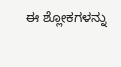ಈ ಶ್ಲೋಕಗಳನ್ನು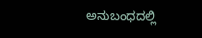ಅನುಬಂಧದಲ್ಲಿ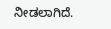ನೀಡಲಾಗಿದೆ.